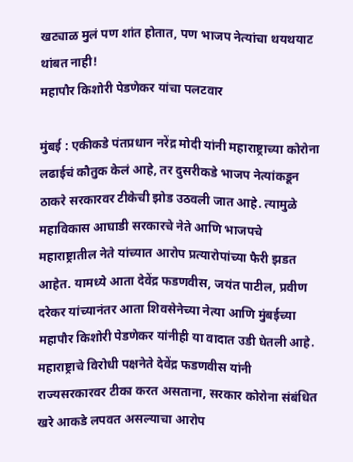खट्याळ मुलं पण शांत होतात, पण भाजप नेत्यांचा थयथयाट थांबत नाही!
महापौर किशोरी पेडणेकर यांचा पलटवार

मुंबई : एकीकडे पंतप्रधान नरेंद्र मोदी यांनी महाराष्ट्राच्या कोरोना लढाईचं कौतुक केलं आहे, तर दुसरीकडे भाजप नेत्यांकडून ठाकरे सरकारवर टीकेची झोड उठवली जात आहे. त्यामुळे महाविकास आघाडी सरकारचे नेते आणि भाजपचे महाराष्ट्रातील नेते यांच्यात आरोप प्रत्यारोपांच्या फैरी झडत आहेत. यामध्ये आता देवेंद्र फडणवीस, जयंत पाटील, प्रवीण दरेकर यांच्यानंतर आता शिवसेनेच्या नेत्या आणि मुंबईच्या महापौर किशोरी पेडणेकर यांनीही या वादात उडी घेतली आहे.
महाराष्ट्राचे विरोधी पक्षनेते देवेंद्र फडणवीस यांनी राज्यसरकारवर टीका करत असताना, सरकार कोरोना संबंधित खरे आकडे लपवत असल्याचा आरोप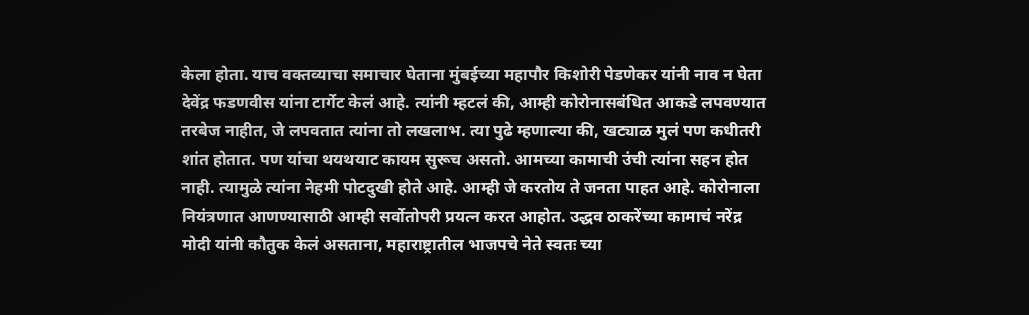केला होता. याच वक्तव्याचा समाचार घेताना मुंबईच्या महापौर किशोरी पेडणेकर यांनी नाव न घेता देवेंद्र फडणवीस यांना टार्गेट केलं आहे. त्यांनी म्हटलं की, आम्ही कोरोनासबंधित आकडे लपवण्यात तरबेज नाहीत, जे लपवतात त्यांना तो लखलाभ. त्या पुढे म्हणाल्या की, खट्याळ मुलं पण कधीतरी शांत होतात. पण यांचा थयथयाट कायम सुरूच असतो. आमच्या कामाची उंची त्यांना सहन होत नाही. त्यामुळे त्यांना नेहमी पोटदुखी होते आहे. आम्ही जे करतोय ते जनता पाहत आहे. कोरोनाला नियंत्रणात आणण्यासाठी आम्ही सर्वोतोपरी प्रयत्न करत आहोत. उद्धव ठाकरेंच्या कामाचं नरेंद्र मोदी यांनी कौतुक केलं असताना, महाराष्ट्रातील भाजपचे नेते स्वतः च्या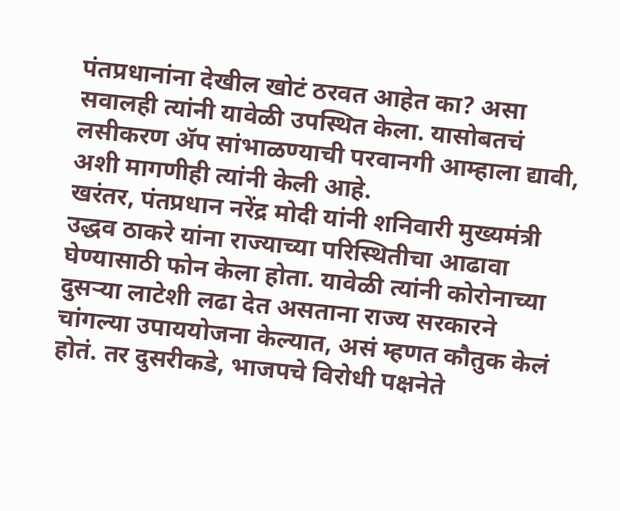पंतप्रधानांना देखील खोटं ठरवत आहेत का? असा सवालही त्यांनी यावेळी उपस्थित केला. यासोबतचं लसीकरण ॲप सांभाळण्याची परवानगी आम्हाला द्यावी, अशी मागणीही त्यांनी केली आहे.
खरंतर, पंतप्रधान नरेंद्र मोदी यांनी शनिवारी मुख्यमंत्री उद्धव ठाकरे यांना राज्याच्या परिस्थितीचा आढावा घेण्यासाठी फोन केला होता. यावेळी त्यांनी कोरोनाच्या दुसऱ्या लाटेशी लढा देत असताना राज्य सरकारने चांगल्या उपाययोजना केल्यात, असं म्हणत कौतुक केलं होतं. तर दुसरीकडे, भाजपचे विरोधी पक्षनेते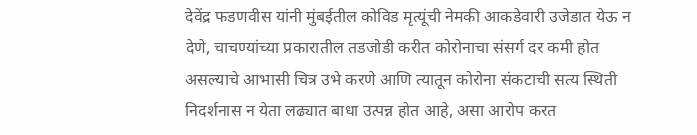देवेंद्र फडणवीस यांनी मुंबईतील कोविड मृत्यूंची नेमकी आकडेवारी उजेडात येऊ न देणे, चाचण्यांच्या प्रकारातील तडजोडी करीत कोरोनाचा संसर्ग दर कमी होत असल्याचे आभासी चित्र उभे करणे आणि त्यातून कोरोना संकटाची सत्य स्थिती निदर्शनास न येता लढ्यात बाधा उत्पन्न होत आहे, असा आरोप करत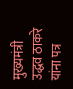मुख्यमंत्री उद्धव ठाकरे यांना पत्र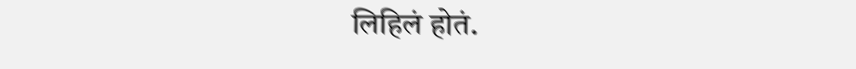लिहिलं होतं.